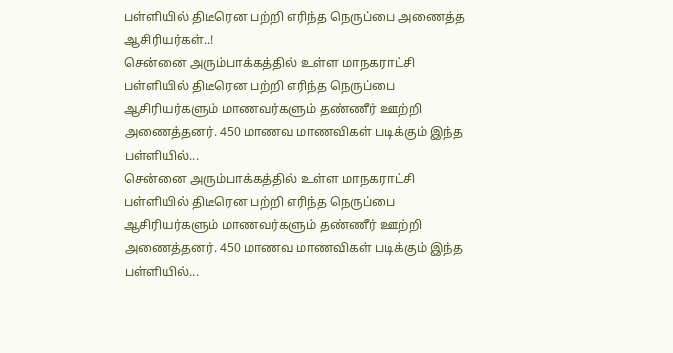பள்ளியில் திடீரென பற்றி எரிந்த நெருப்பை அணைத்த ஆசிரியர்கள்..!
சென்னை அரும்பாக்கத்தில் உள்ள மாநகராட்சி பள்ளியில் திடீரென பற்றி எரிந்த நெருப்பை ஆசிரியர்களும் மாணவர்களும் தண்ணீர் ஊற்றி அணைத்தனர். 450 மாணவ மாணவிகள் படிக்கும் இந்த பள்ளியில்...
சென்னை அரும்பாக்கத்தில் உள்ள மாநகராட்சி பள்ளியில் திடீரென பற்றி எரிந்த நெருப்பை ஆசிரியர்களும் மாணவர்களும் தண்ணீர் ஊற்றி அணைத்தனர். 450 மாணவ மாணவிகள் படிக்கும் இந்த பள்ளியில்...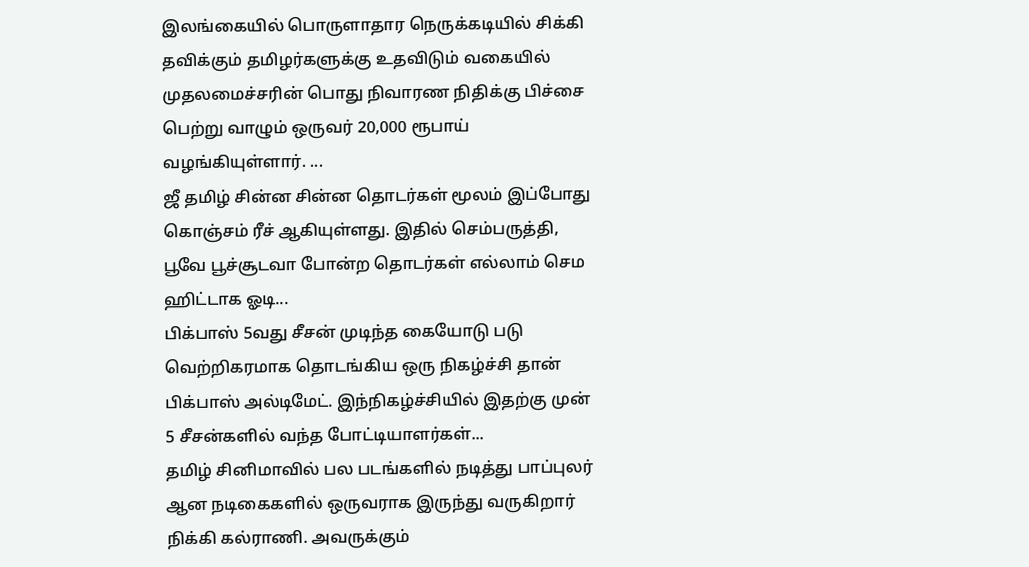இலங்கையில் பொருளாதார நெருக்கடியில் சிக்கி தவிக்கும் தமிழர்களுக்கு உதவிடும் வகையில் முதலமைச்சரின் பொது நிவாரண நிதிக்கு பிச்சை பெற்று வாழும் ஒருவர் 20,000 ரூபாய் வழங்கியுள்ளார். ...
ஜீ தமிழ் சின்ன சின்ன தொடர்கள் மூலம் இப்போது கொஞ்சம் ரீச் ஆகியுள்ளது. இதில் செம்பருத்தி, பூவே பூச்சூடவா போன்ற தொடர்கள் எல்லாம் செம ஹிட்டாக ஓடி...
பிக்பாஸ் 5வது சீசன் முடிந்த கையோடு படு வெற்றிகரமாக தொடங்கிய ஒரு நிகழ்ச்சி தான் பிக்பாஸ் அல்டிமேட். இந்நிகழ்ச்சியில் இதற்கு முன் 5 சீசன்களில் வந்த போட்டியாளர்கள்...
தமிழ் சினிமாவில் பல படங்களில் நடித்து பாப்புலர் ஆன நடிகைகளில் ஒருவராக இருந்து வருகிறார் நிக்கி கல்ராணி. அவருக்கும்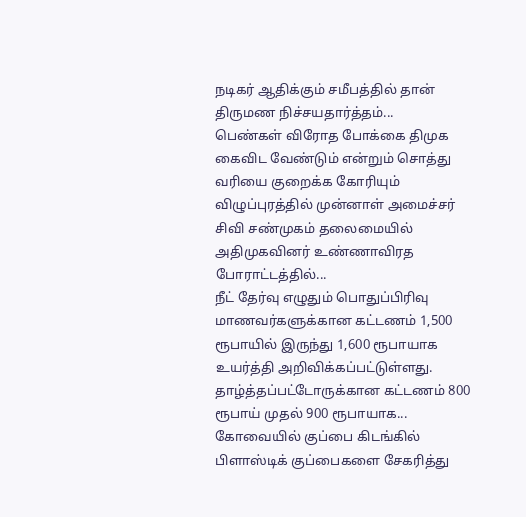நடிகர் ஆதிக்கும் சமீபத்தில் தான் திருமண நிச்சயதார்த்தம்...
பெண்கள் விரோத போக்கை திமுக கைவிட வேண்டும் என்றும் சொத்து வரியை குறைக்க கோரியும் விழுப்புரத்தில் முன்னாள் அமைச்சர் சிவி சண்முகம் தலைமையில் அதிமுகவினர் உண்ணாவிரத போராட்டத்தில்...
நீட் தேர்வு எழுதும் பொதுப்பிரிவு மாணவர்களுக்கான கட்டணம் 1,500 ரூபாயில் இருந்து 1,600 ரூபாயாக உயர்த்தி அறிவிக்கப்பட்டுள்ளது. தாழ்த்தப்பட்டோருக்கான கட்டணம் 800 ரூபாய் முதல் 900 ரூபாயாக...
கோவையில் குப்பை கிடங்கில் பிளாஸ்டிக் குப்பைகளை சேகரித்து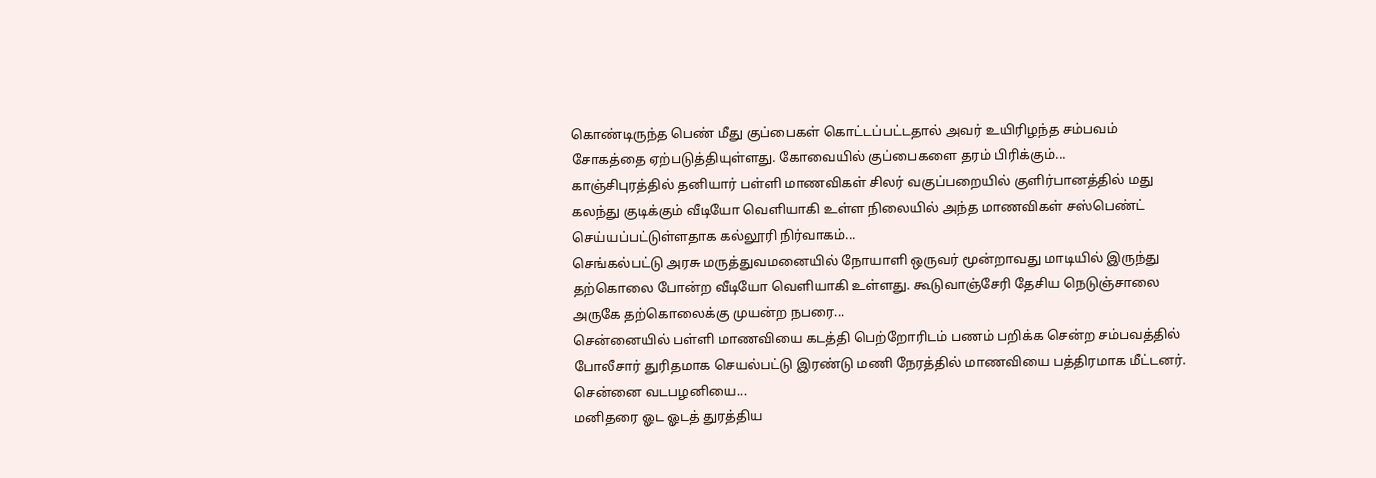கொண்டிருந்த பெண் மீது குப்பைகள் கொட்டப்பட்டதால் அவர் உயிரிழந்த சம்பவம் சோகத்தை ஏற்படுத்தியுள்ளது. கோவையில் குப்பைகளை தரம் பிரிக்கும்...
காஞ்சிபுரத்தில் தனியார் பள்ளி மாணவிகள் சிலர் வகுப்பறையில் குளிர்பானத்தில் மது கலந்து குடிக்கும் வீடியோ வெளியாகி உள்ள நிலையில் அந்த மாணவிகள் சஸ்பெண்ட் செய்யப்பட்டுள்ளதாக கல்லூரி நிர்வாகம்...
செங்கல்பட்டு அரசு மருத்துவமனையில் நோயாளி ஒருவர் மூன்றாவது மாடியில் இருந்து தற்கொலை போன்ற வீடியோ வெளியாகி உள்ளது. கூடுவாஞ்சேரி தேசிய நெடுஞ்சாலை அருகே தற்கொலைக்கு முயன்ற நபரை...
சென்னையில் பள்ளி மாணவியை கடத்தி பெற்றோரிடம் பணம் பறிக்க சென்ற சம்பவத்தில் போலீசார் துரிதமாக செயல்பட்டு இரண்டு மணி நேரத்தில் மாணவியை பத்திரமாக மீட்டனர். சென்னை வடபழனியை...
மனிதரை ஓட ஓடத் துரத்திய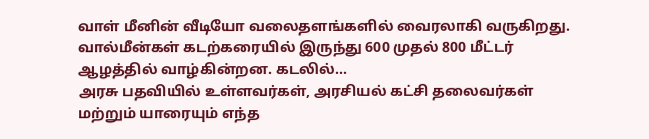வாள் மீனின் வீடியோ வலைதளங்களில் வைரலாகி வருகிறது. வால்மீன்கள் கடற்கரையில் இருந்து 600 முதல் 800 மீட்டர் ஆழத்தில் வாழ்கின்றன. கடலில்...
அரசு பதவியில் உள்ளவர்கள், அரசியல் கட்சி தலைவர்கள் மற்றும் யாரையும் எந்த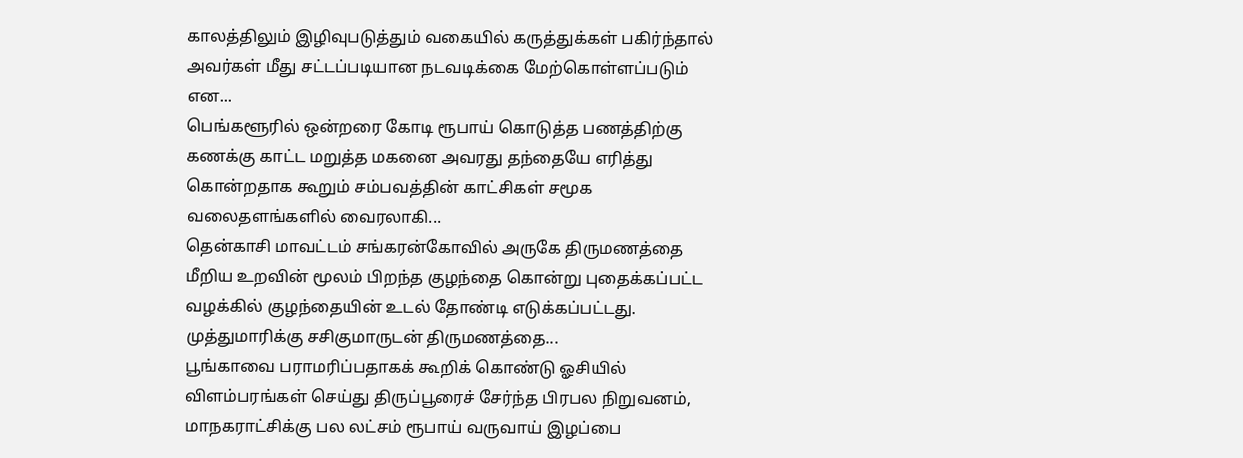காலத்திலும் இழிவுபடுத்தும் வகையில் கருத்துக்கள் பகிர்ந்தால் அவர்கள் மீது சட்டப்படியான நடவடிக்கை மேற்கொள்ளப்படும் என...
பெங்களூரில் ஒன்றரை கோடி ரூபாய் கொடுத்த பணத்திற்கு கணக்கு காட்ட மறுத்த மகனை அவரது தந்தையே எரித்து கொன்றதாக கூறும் சம்பவத்தின் காட்சிகள் சமூக வலைதளங்களில் வைரலாகி...
தென்காசி மாவட்டம் சங்கரன்கோவில் அருகே திருமணத்தை மீறிய உறவின் மூலம் பிறந்த குழந்தை கொன்று புதைக்கப்பட்ட வழக்கில் குழந்தையின் உடல் தோண்டி எடுக்கப்பட்டது. முத்துமாரிக்கு சசிகுமாருடன் திருமணத்தை...
பூங்காவை பராமரிப்பதாகக் கூறிக் கொண்டு ஓசியில் விளம்பரங்கள் செய்து திருப்பூரைச் சேர்ந்த பிரபல நிறுவனம், மாநகராட்சிக்கு பல லட்சம் ரூபாய் வருவாய் இழப்பை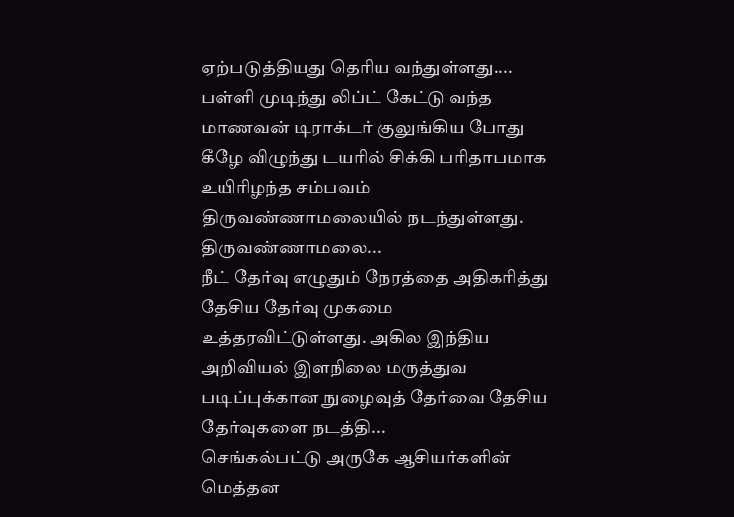ஏற்படுத்தியது தெரிய வந்துள்ளது....
பள்ளி முடிந்து லிப்ட் கேட்டு வந்த மாணவன் டிராக்டர் குலுங்கிய போது கீழே விழுந்து டயரில் சிக்கி பரிதாபமாக உயிரிழந்த சம்பவம் திருவண்ணாமலையில் நடந்துள்ளது. திருவண்ணாமலை...
நீட் தேர்வு எழுதும் நேரத்தை அதிகரித்து தேசிய தேர்வு முகமை உத்தரவிட்டுள்ளது. அகில இந்திய அறிவியல் இளநிலை மருத்துவ படிப்புக்கான நுழைவுத் தேர்வை தேசிய தேர்வுகளை நடத்தி...
செங்கல்பட்டு அருகே ஆசியர்களின் மெத்தன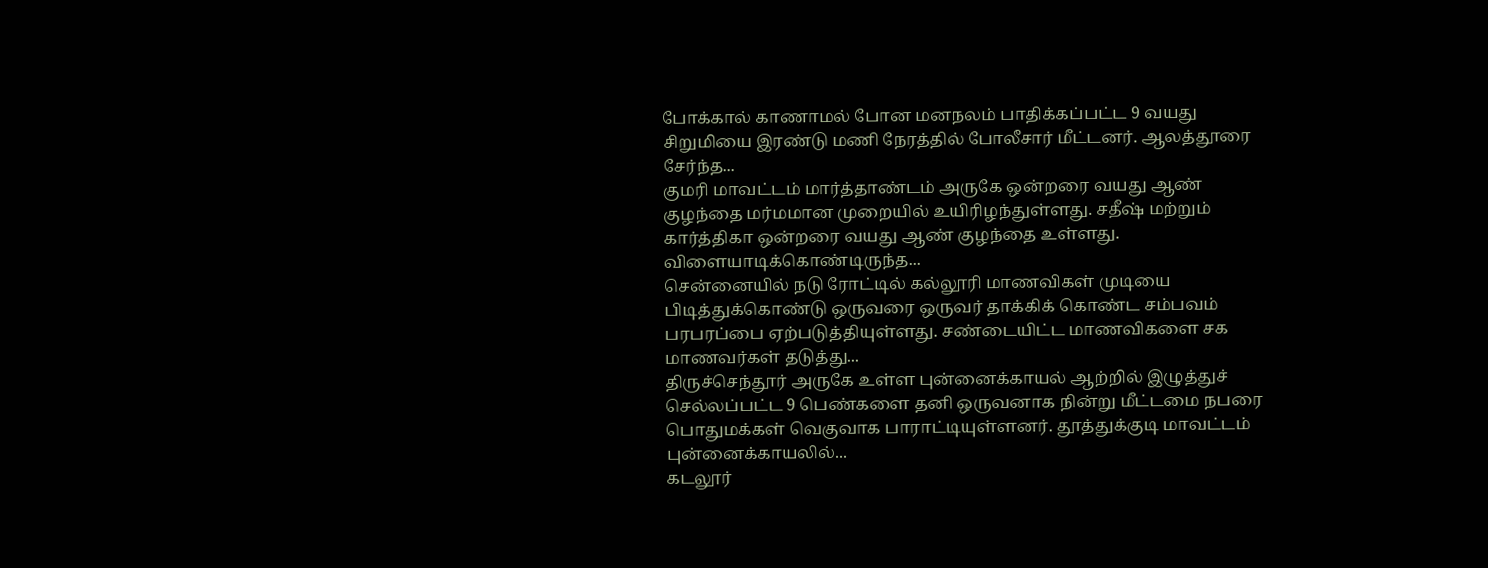போக்கால் காணாமல் போன மனநலம் பாதிக்கப்பட்ட 9 வயது சிறுமியை இரண்டு மணி நேரத்தில் போலீசார் மீட்டனர். ஆலத்தூரை சேர்ந்த...
குமரி மாவட்டம் மார்த்தாண்டம் அருகே ஒன்றரை வயது ஆண் குழந்தை மர்மமான முறையில் உயிரிழந்துள்ளது. சதீஷ் மற்றும் கார்த்திகா ஒன்றரை வயது ஆண் குழந்தை உள்ளது. விளையாடிக்கொண்டிருந்த...
சென்னையில் நடு ரோட்டில் கல்லூரி மாணவிகள் முடியை பிடித்துக்கொண்டு ஒருவரை ஒருவர் தாக்கிக் கொண்ட சம்பவம் பரபரப்பை ஏற்படுத்தியுள்ளது. சண்டையிட்ட மாணவிகளை சக மாணவர்கள் தடுத்து...
திருச்செந்தூர் அருகே உள்ள புன்னைக்காயல் ஆற்றில் இழுத்துச் செல்லப்பட்ட 9 பெண்களை தனி ஒருவனாக நின்று மீட்டமை நபரை பொதுமக்கள் வெகுவாக பாராட்டியுள்ளனர். தூத்துக்குடி மாவட்டம் புன்னைக்காயலில்...
கடலூர்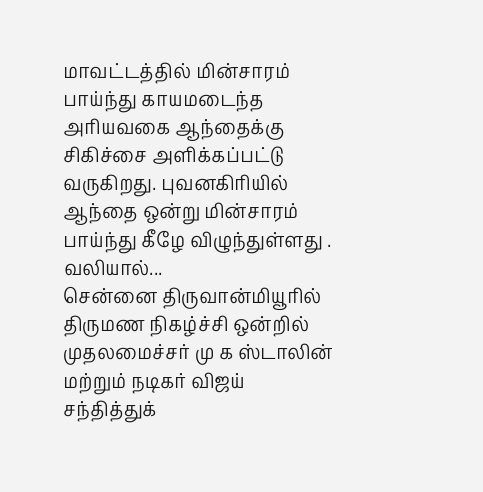மாவட்டத்தில் மின்சாரம் பாய்ந்து காயமடைந்த அரியவகை ஆந்தைக்கு சிகிச்சை அளிக்கப்பட்டு வருகிறது. புவனகிரியில் ஆந்தை ஒன்று மின்சாரம் பாய்ந்து கீழே விழுந்துள்ளது . வலியால்...
சென்னை திருவான்மியூரில் திருமண நிகழ்ச்சி ஒன்றில் முதலமைச்சர் மு க ஸ்டாலின் மற்றும் நடிகர் விஜய் சந்தித்துக்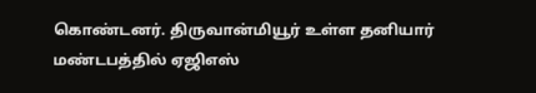கொண்டனர். திருவான்மியூர் உள்ள தனியார் மண்டபத்தில் ஏஜிஎஸ்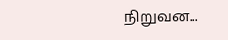நிறுவன...